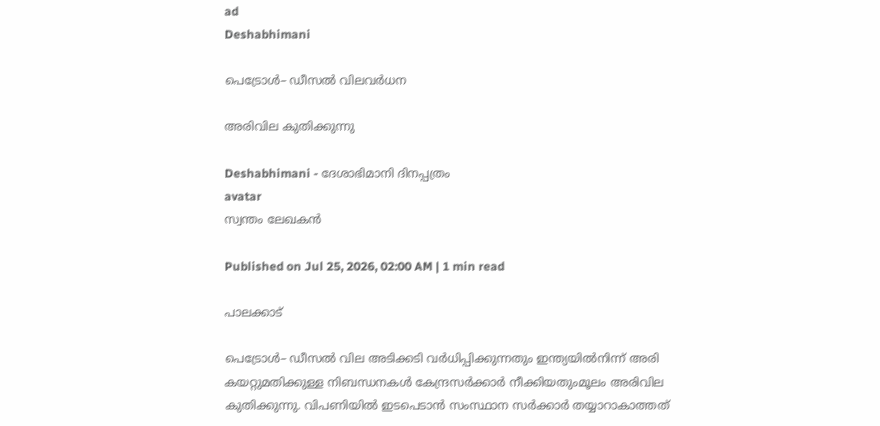ad
Deshabhimani

പെട്രോൾ– ഡീസൽ വിലവർധന

അരിവില കുതിക്കുന്നു

Deshabhimani - ദേശാഭിമാനി ദിനപ്പത്രം
avatar
സ്വന്തം ലേഖകൻ

Published on Jul 25, 2026, 02:00 AM | 1 min read

പാലക്കാട്‌

പെട്രോൾ– ഡീസൽ വില അടിക്കടി വർധിപ്പിക്കുന്നതും ഇന്ത്യയിൽനിന്ന്‌ അരി കയറ്റുമതിക്കുള്ള നിബന്ധനകൾ കേന്ദ്രസർക്കാർ നീക്കിയതുംമൂലം അരിവില കുതിക്കുന്നു. വിപണിയിൽ ഇടപെടാൻ സംസ്ഥാന സർക്കാർ തയ്യാറാകാത്തത്‌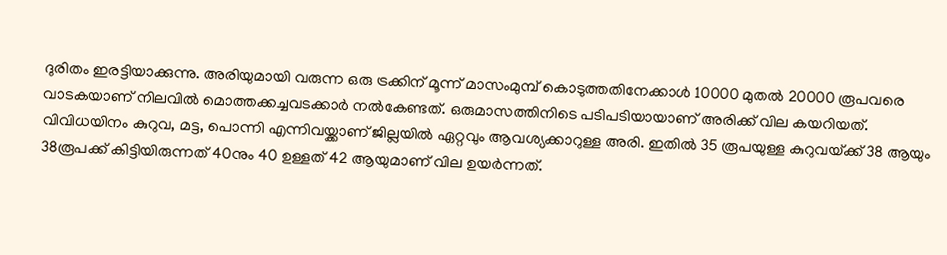ദുരിതം ഇരട്ടിയാക്കുന്നു. അരിയുമായി വരുന്ന ഒരു ട്രക്കിന്‌ മൂന്ന്‌ മാസംമുമ്പ്‌ കൊടുത്തതിനേക്കാൾ 10000 മുതൽ 20000 രൂപവരെ വാടകയാണ്‌ നിലവിൽ മൊത്തക്കച്ചവടക്കാർ നൽകേണ്ടത്‌. ഒരുമാസത്തിനിടെ പടിപടിയായാണ്‌ അരിക്ക്‌ വില കയറിയത്‌. വിവിധയിനം കുറുവ, മട്ട, പൊന്നി എന്നിവയ്ക്കാണ്‌ ജില്ലയിൽ ഏറ്റവും ആവശ്യക്കാറുള്ള അരി. ഇതിൽ 35 രൂപയുള്ള കുറുവയ്‌ക്ക്‌ 38 ആയും 38രൂപക്ക്‌ കിട്ടിയിരുന്നത്‌ 40നും 40 ഉള്ളത്‌ 42 ആയുമാണ്‌ വില ഉയർന്നത്‌.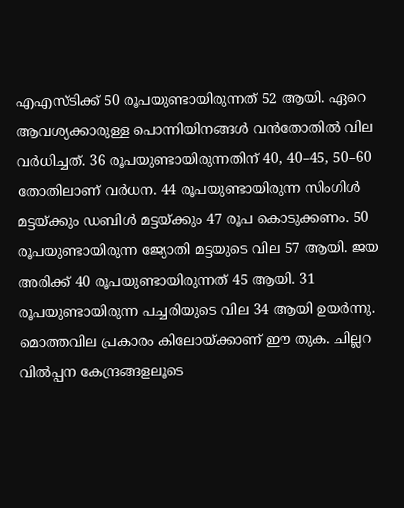എഎസ്‌ടിക്ക്‌ 50 രൂപയുണ്ടായിരുന്നത്‌ 52 ആയി. ഏറെ ആവശ്യക്കാരുള്ള പൊന്നിയിനങ്ങൾ വൻതോതിൽ വില വർധിച്ചത്‌. 36 രൂപയുണ്ടായിരുന്നതിന്‌ 40, 40–45, 50–60 തോതിലാണ്‌ വർധന. 44 രൂപയുണ്ടായിരുന്ന സിംഗിൾ മട്ടയ്‌ക്കും ഡബിൾ മട്ടയ്‌ക്കും 47 രൂപ കൊടുക്കണം. 50 രൂപയുണ്ടായിരുന്ന ജ്യോതി മട്ടയുടെ വില 57 ആയി. ജയ അരിക്ക്‌ 40 രൂപയുണ്ടായിരുന്നത്‌ 45 ആയി. 31 രൂപയുണ്ടായിരുന്ന പച്ചരിയുടെ വില 34 ആയി ഉയർന്നു. മൊത്തവില പ്രകാരം കിലോയ്‌ക്കാണ്‌ ഇ‍ൗ തുക. ചില്ലറ വിൽപ്പന കേന്ദ്രങ്ങളലൂടെ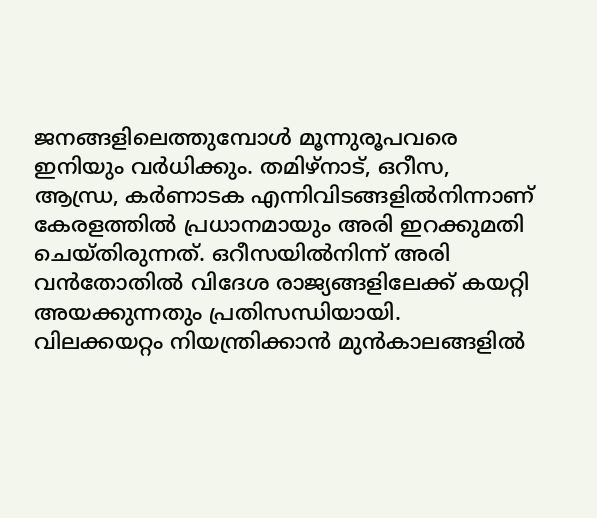ജനങ്ങളിലെത്തുമ്പോൾ മൂന്നുരൂപവരെ ഇനിയും വർധിക്കും. തമിഴ്‌നാട്‌, ഒറീസ, ആന്ധ്ര, കർണാടക എന്നിവിടങ്ങളിൽനിന്നാണ്‌ കേരളത്തിൽ പ്രധാനമായും അരി ഇറക്കുമതി ചെയ്‌തിരുന്നത്‌. ഒറീസയിൽനിന്ന്‌ അരി വൻതോതിൽ വിദേശ രാജ്യങ്ങളിലേക്ക്‌ കയറ്റി അയക്കുന്നതും പ്രതിസന്ധിയായി. വിലക്കയറ്റം നിയന്ത്രിക്കാൻ മുൻകാലങ്ങളിൽ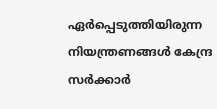ഏർപ്പെടുത്തിയിരുന്ന നിയന്ത്രണങ്ങൾ കേന്ദ്ര സർക്കാർ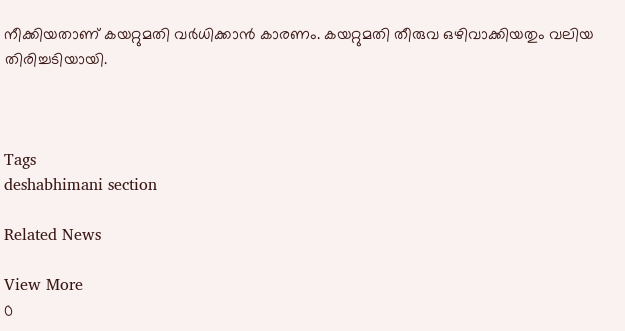നീക്കിയതാണ്‌ കയറ്റുമതി വർധിക്കാൻ കാരണം. കയറ്റുമതി തീരുവ ഒഴിവാക്കിയതും വലിയ തിരിച്ചടിയായി.



Tags
deshabhimani section

Related News

View More
0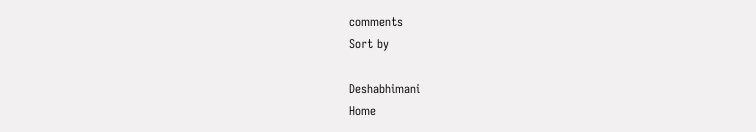comments
Sort by

Deshabhimani
Home